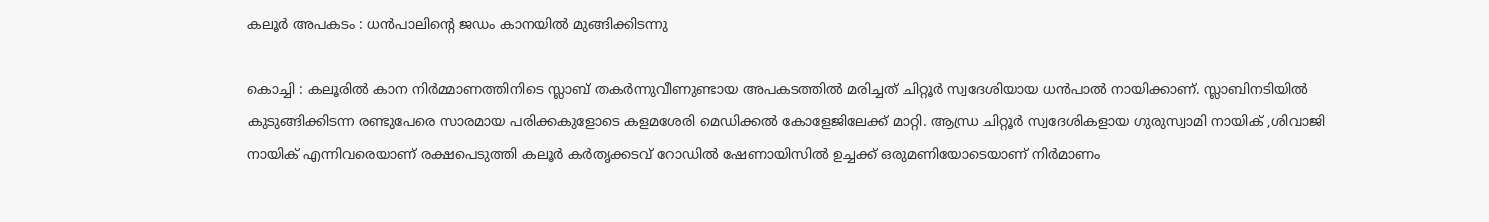കലൂര്‍ അപകടം : ധന്‍പാലിന്‍റെ ജഡം കാനയില്‍ മുങ്ങിക്കിടന്നു

കൊച്ചി : കലൂരില്‍ കാന നിര്‍മ്മാണത്തിനിടെ സ്ലാബ്‌ തകര്‍ന്നുവീണുണ്ടായ അപകടത്തില്‍ മരിച്ചത്‌ ചിറ്റൂര്‍ സ്വദേശിയായ ധന്‍പാല്‍ നായിക്കാണ്‌. സ്ലാബിനടിയില്‍ കുടുങ്ങിക്കിടന്ന രണ്ടുപേരെ സാരമായ പരിക്കകുളോടെ കളമശേരി മെഡിക്കല്‍ കോളേജിലേക്ക്‌ മാറ്റി. ആന്ധ്ര ചിറ്റൂര്‍ സ്വദേശികളായ ഗുരുസ്വാമി നായിക്‌ ,ശിവാജി നായിക്‌ എന്നിവരെയാണ്‌ രക്ഷപെടുത്തി കലൂര്‍ കര്‍തൃക്കടവ്‌ റോഡില്‍ ഷേണായിസില്‍ ഉച്ചക്ക്‌ ഒരുമണിയോടെയാണ്‌ നിര്‍മാണം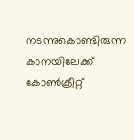നടന്നുകൊണ്ടിരുന്ന കാനയിലേക്ക് കോണ്‍ക്രീറ്റ്‌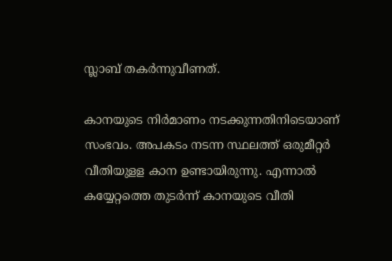സ്ലാബ്‌ തകര്‍ന്നുവീണത്‌.

കാനയുടെ നിര്‍മാണം നടക്കുന്നതിനിടെയാണ്‌ സംഭവം. അപകടം നടന്ന സ്ഥലത്ത്‌ ഒരുമീറ്റര്‍ വീതിയുളള കാന ഉണ്ടായിരുന്നു. എന്നാല്‍ കയ്യേറ്റത്തെ തുടര്‍ന്ന്‌ കാനയുടെ വീതി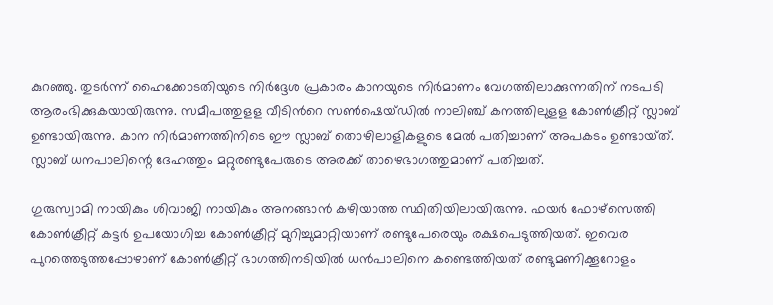കുറഞ്ഞു. തുടര്‍ന്ന്‌ ഹൈക്കോടതിയുടെ നിര്‍ദ്ദേശ പ്രകാരം കാനയുടെ നിര്‍മാണം വേഗത്തിലാക്കുന്നതിന്‌ നടപടി ആരംഭിക്കുകയായിരുന്നു. സമീപത്തുളള വീടിന്‍റെ സണ്‍ഷെയ്‌ഡില്‍ നാലിഞ്ച്‌ കനത്തിലുളള കോണ്‍ക്രീറ്റ്‌ സ്ലാബ്‌ ഉണ്ടായിരുന്നു. കാന നിര്‍മാണത്തിനിടെ ഈ സ്ലാബ്‌ തൊഴിലാളികളുടെ മേല്‍ പതിച്ചാണ്‌ അപകടം ഉണ്ടായ്‌ത്‌. സ്ലാബ്‌ ധനപാലിന്റെ ദേഹത്തും മറ്റുരണ്ടുപേരുടെ അരക്ക്‌ താഴെഭാഗത്തുമാണ്‌ പതിച്ചത്‌.

ഗുരുസ്വാമി നായികും ശിവാജി നായികും അനങ്ങാന്‍ കഴിയാത്ത സ്ഥിതിയിലായിരുന്നു. ഫയര്‍ ഫോഴ്‌സെത്തി കോണ്‍ക്രീറ്റ്‌ കട്ടര്‍ ഉപയോഗിച്ച കോണ്‍ക്രീറ്റ്‌ മുറിച്ചുമാറ്റിയാണ്‌ രണ്ടുപേരെയും രക്ഷപെടുത്തിയത്‌. ഇവെര പുറത്തെടുത്തപ്പോഴാണ്‌ കോണ്‍ക്രീറ്റ്‌ ഭാഗത്തിനടിയില്‍ ധന്‍പാലിനെ കണ്ടെത്തിയത്‌ രണ്ടുമണിക്കൂറോളം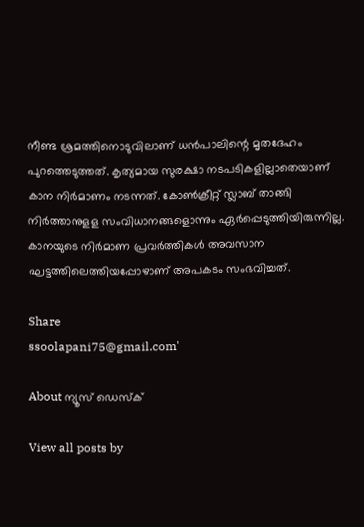നീണ്ട ശ്രമത്തിനൊടുവിലാണ്‌ ധന്‍പാലിന്റെ മൃതദേഹം പുറത്തെടുത്തത്‌. കൃത്യമായ സുരക്ഷാ നടപടികളില്ലാതെയാണ്‌ കാന നിര്‍മാണം നടന്നത്‌. കോണ്‍ക്രീറ്റ്‌ സ്ലാബ്‌ താങ്ങി നിര്‍ത്താനുളള സംവിധാനങ്ങളൊന്നും ഏര്‍പ്പെടുത്തിയിരുന്നില്ല. കാനയുടെ നിര്‍മാണ പ്രവര്‍ത്തികള്‍ അവസാന ഘട്ടത്തിലെത്തിയപ്പോഴാണ്‌ അപകടം സംഭവിച്ചത്‌.

Share
ssoolapani75@gmail.com'

About ന്യൂസ് ഡെസ്ക്

View all posts by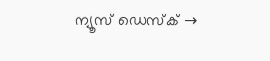ന്യൂസ് ഡെസ്ക് →